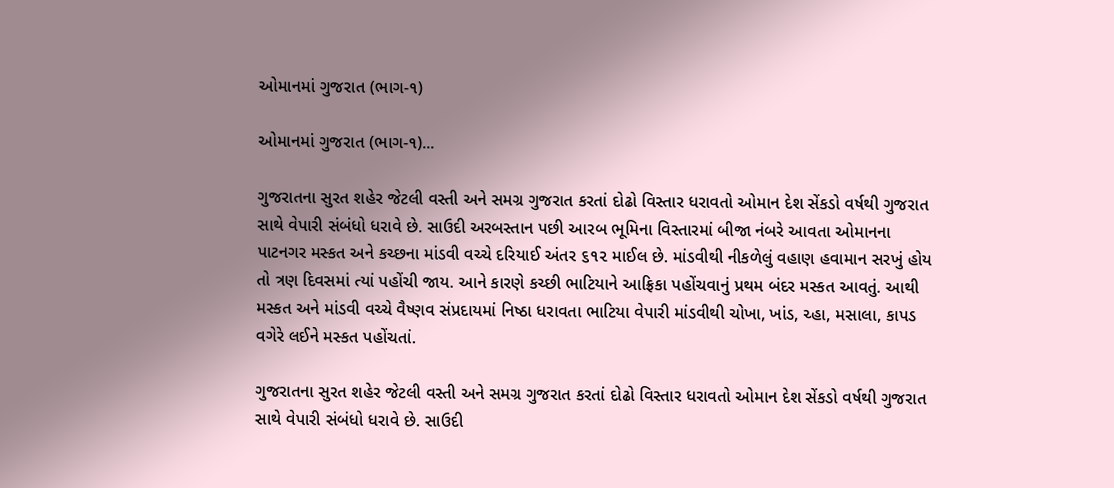ઓમાનમાં ગુજરાત (ભાગ-૧)

ઓમાનમાં ગુજરાત (ભાગ-૧)...

ગુજરાતના સુરત શહેર જેટલી વસ્તી અને સમગ્ર ગુજરાત કરતાં દોઢો વિસ્તાર ધરાવતો ઓમાન દેશ સેંકડો વર્ષથી ગુજરાત સાથે વેપારી સંબંધો ધરાવે છે. સાઉદી અરબસ્તાન પછી આરબ ભૂમિના વિસ્તારમાં બીજા નંબરે આવતા ઓમાનના પાટનગર મસ્કત અને કચ્છના માંડવી વચ્ચે દરિયાઈ અંતર ૬૧૨ માઈલ છે. માંડવીથી નીકળેલું વહાણ હવામાન સરખું હોય તો ત્રણ દિવસમાં ત્યાં પહોંચી જાય. આને કારણે કચ્છી ભાટિયાને આફ્રિકા પહોંચવાનું પ્રથમ બંદર મસ્કત આવતું. આથી મસ્કત અને માંડવી વચ્ચે વૈષ્ણવ સંપ્રદાયમાં નિષ્ઠા ધરાવતા ભાટિયા વેપારી માંડવીથી ચોખા, ખાંડ, ચ્હા, મસાલા, કાપડ વગેરે લઈને મસ્કત પહોંચતાં.

ગુજરાતના સુરત શહેર જેટલી વસ્તી અને સમગ્ર ગુજરાત કરતાં દોઢો વિસ્તાર ધરાવતો ઓમાન દેશ સેંકડો વર્ષથી ગુજરાત સાથે વેપારી સંબંધો ધરાવે છે. સાઉદી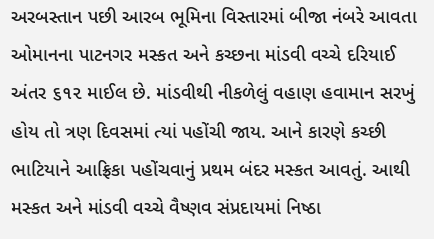અરબસ્તાન પછી આરબ ભૂમિના વિસ્તારમાં બીજા નંબરે આવતા ઓમાનના પાટનગર મસ્કત અને કચ્છના માંડવી વચ્ચે દરિયાઈ અંતર ૬૧૨ માઈલ છે. માંડવીથી નીકળેલું વહાણ હવામાન સરખું હોય તો ત્રણ દિવસમાં ત્યાં પહોંચી જાય. આને કારણે કચ્છી ભાટિયાને આફ્રિકા પહોંચવાનું પ્રથમ બંદર મસ્કત આવતું. આથી મસ્કત અને માંડવી વચ્ચે વૈષ્ણવ સંપ્રદાયમાં નિષ્ઠા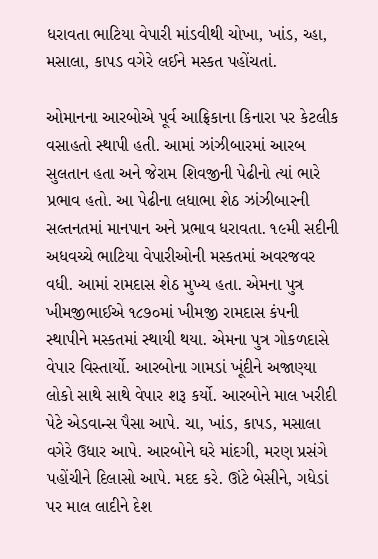ધરાવતા ભાટિયા વેપારી માંડવીથી ચોખા, ખાંડ, ચ્હા, મસાલા, કાપડ વગેરે લઈને મસ્કત પહોંચતાં.

ઓમાનના આરબોએ પૂર્વ આફ્રિકાના કિનારા પર કેટલીક વસાહતો સ્થાપી હતી. આમાં ઝાંઝીબારમાં આરબ સુલતાન હતા અને જેરામ શિવજીની પેઢીનો ત્યાં ભારે પ્રભાવ હતો. આ પેઢીના લધાભા શેઠ ઝાંઝીબારની સલ્તનતમાં માનપાન અને પ્રભાવ ધરાવતા. ૧૯મી સદીની અધવચ્ચે ભાટિયા વેપારીઓની મસ્કતમાં અવરજવર વધી. આમાં રામદાસ શેઠ મુખ્ય હતા. એમના પુત્ર ખીમજીભાઈએ ૧૮૭૦માં ખીમજી રામદાસ કંપની સ્થાપીને મસ્કતમાં સ્થાયી થયા. એમના પુત્ર ગોકળદાસે વેપાર વિસ્તાર્યો. આરબોના ગામડાં ખૂંદીને અજાણ્યા લોકો સાથે સાથે વેપાર શરૂ કર્યો. આરબોને માલ ખરીદી પેટે એડવાન્સ પૈસા આપે. ચા, ખાંડ, કાપડ, મસાલા વગેરે ઉધાર આપે. આરબોને ઘરે માંદગી, મરણ પ્રસંગે પહોંચીને દિલાસો આપે. મદદ કરે. ઊંટે બેસીને, ગધેડાં પર માલ લાદીને દેશ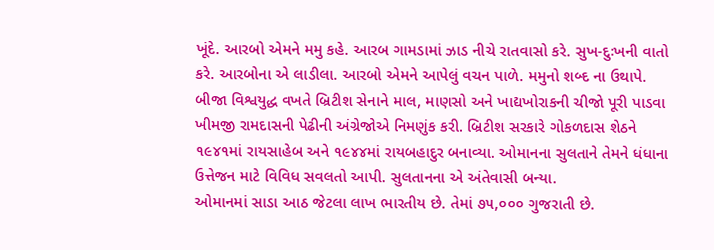ખૂંદે. આરબો એમને મમુ કહે. આરબ ગામડામાં ઝાડ નીચે રાતવાસો કરે. સુખ-દુઃખની વાતો કરે. આરબોના એ લાડીલા. આરબો એમને આપેલું વચન પાળે. મમુનો શબ્દ ના ઉથાપે.
બીજા વિશ્વયુદ્ધ વખતે બ્રિટીશ સેનાને માલ, માણસો અને ખાદ્યખોરાકની ચીજો પૂરી પાડવા ખીમજી રામદાસની પેઢીની અંગ્રેજોએ નિમણુંક કરી. બ્રિટીશ સરકારે ગોકળદાસ શેઠને ૧૯૪૧માં રાયસાહેબ અને ૧૯૪૪માં રાયબહાદુર બનાવ્યા. ઓમાનના સુલતાને તેમને ધંધાના ઉત્તેજન માટે વિવિધ સવલતો આપી. સુલતાનના એ અંતેવાસી બન્યા.
ઓમાનમાં સાડા આઠ જેટલા લાખ ભારતીય છે. તેમાં ૭૫,૦૦૦ ગુજરાતી છે.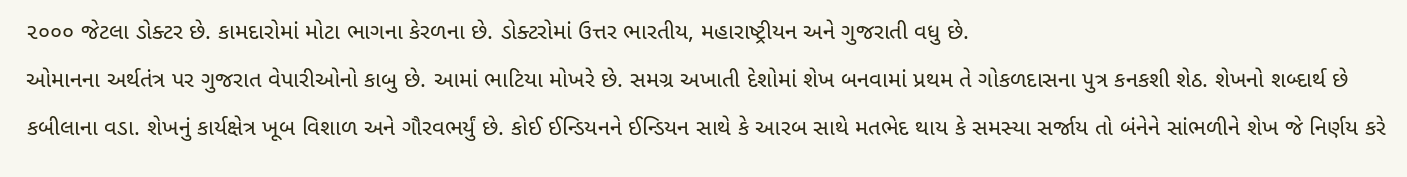૨૦૦૦ જેટલા ડોક્ટર છે. કામદારોમાં મોટા ભાગના કેરળના છે. ડોક્ટરોમાં ઉત્તર ભારતીય, મહારાષ્ટ્રીયન અને ગુજરાતી વધુ છે.
ઓમાનના અર્થતંત્ર પર ગુજરાત વેપારીઓનો કાબુ છે. આમાં ભાટિયા મોખરે છે. સમગ્ર અખાતી દેશોમાં શેખ બનવામાં પ્રથમ તે ગોકળદાસના પુત્ર કનકશી શેઠ. શેખનો શબ્દાર્થ છે કબીલાના વડા. શેખનું કાર્યક્ષેત્ર ખૂબ વિશાળ અને ગૌરવભર્યું છે. કોઈ ઈન્ડિયનને ઈન્ડિયન સાથે કે આરબ સાથે મતભેદ થાય કે સમસ્યા સર્જાય તો બંનેને સાંભળીને શેખ જે નિર્ણય કરે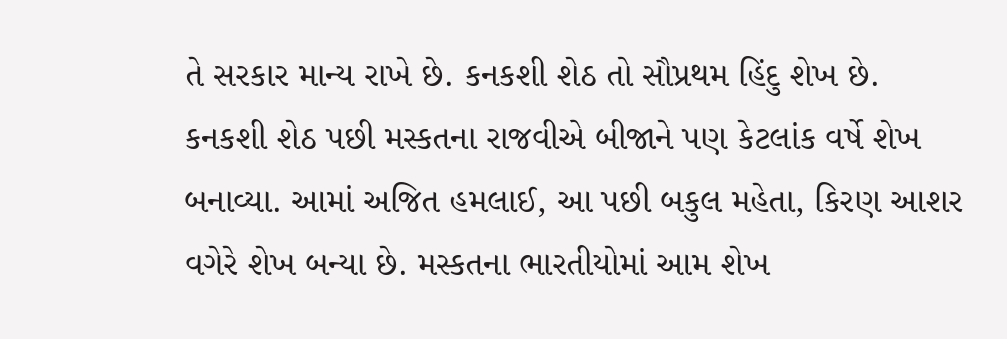તે સરકાર માન્ય રાખે છે. કનકશી શેઠ તો સૌપ્રથમ હિંદુ શેખ છે.
કનકશી શેઠ પછી મસ્કતના રાજવીએ બીજાને પણ કેટલાંક વર્ષે શેખ બનાવ્યા. આમાં અજિત હમલાઈ, આ પછી બકુલ મહેતા, કિરણ આશર વગેરે શેખ બન્યા છે. મસ્કતના ભારતીયોમાં આમ શેખ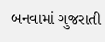બનવામાં ગુજરાતી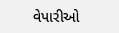વેપારીઓ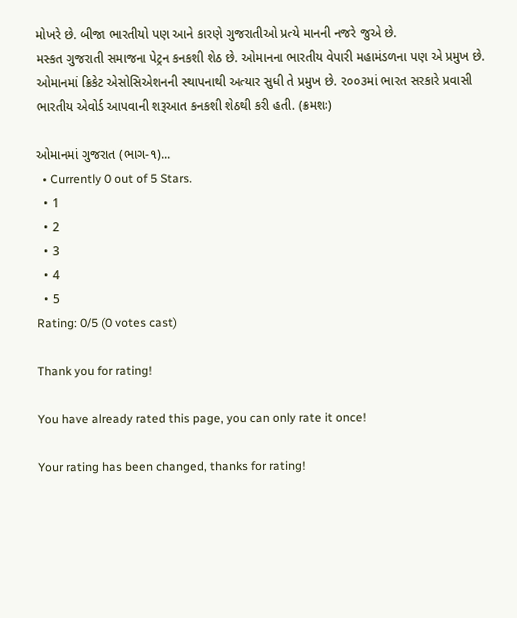મોખરે છે. બીજા ભારતીયો પણ આને કારણે ગુજરાતીઓ પ્રત્યે માનની નજરે જુએ છે.
મસ્કત ગુજરાતી સમાજના પેટ્રન કનકશી શેઠ છે. ઓમાનના ભારતીય વેપારી મહામંડળના પણ એ પ્રમુખ છે. ઓમાનમાં ક્રિકેટ એસોસિએશનની સ્થાપનાથી અત્યાર સુધી તે પ્રમુખ છે. ૨૦૦૩માં ભારત સરકારે પ્રવાસી ભારતીય એવોર્ડ આપવાની શરૂઆત કનકશી શેઠથી કરી હતી. (ક્રમશઃ)

ઓમાનમાં ગુજરાત (ભાગ-૧)...
  • Currently 0 out of 5 Stars.
  • 1
  • 2
  • 3
  • 4
  • 5
Rating: 0/5 (0 votes cast)

Thank you for rating!

You have already rated this page, you can only rate it once!

Your rating has been changed, thanks for rating!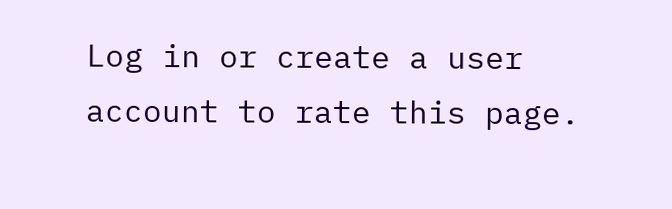Log in or create a user account to rate this page.